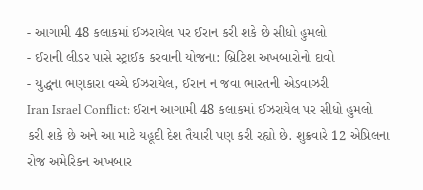- આગામી 48 કલાકમાં ઈઝરાયેલ પર ઈરાન કરી શકે છે સીધો હુમલો
- ઈરાની લીડર પાસે સ્ટ્રાઈક કરવાની યોજના: બ્રિટિશ અખબારોનો દાવો
- યુદ્ધના ભણકારા વચ્ચે ઈઝરાયેલ, ઈરાન ન જવા ભારતની એડવાઝરી
Iran Israel Conflict: ઈરાન આગામી 48 કલાકમાં ઈઝરાયેલ પર સીધો હુમલો કરી શકે છે અને આ માટે યહૂદી દેશ તૈયારી પણ કરી રહ્યો છે. શુક્રવારે 12 એપ્રિલના રોજ અમેરિકન અખબાર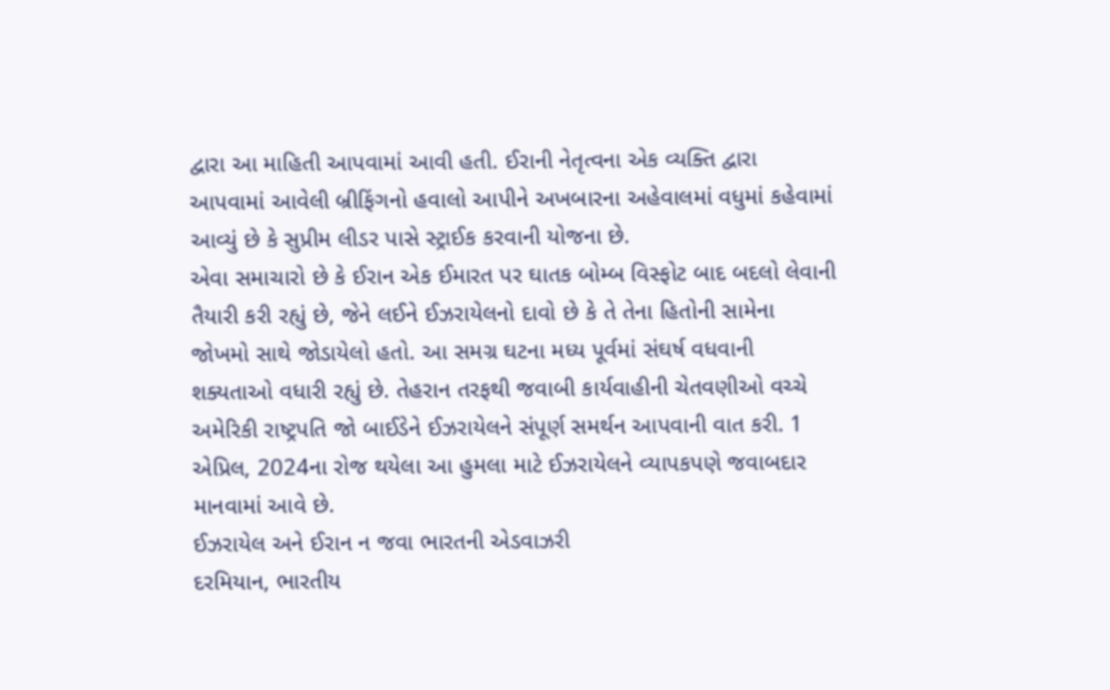દ્વારા આ માહિતી આપવામાં આવી હતી. ઈરાની નેતૃત્વના એક વ્યક્તિ દ્વારા આપવામાં આવેલી બ્રીફિંગનો હવાલો આપીને અખબારના અહેવાલમાં વધુમાં કહેવામાં આવ્યું છે કે સુપ્રીમ લીડર પાસે સ્ટ્રાઈક કરવાની યોજના છે.
એવા સમાચારો છે કે ઈરાન એક ઈમારત પર ઘાતક બોમ્બ વિસ્ફોટ બાદ બદલો લેવાની તૈયારી કરી રહ્યું છે, જેને લઈને ઈઝરાયેલનો દાવો છે કે તે તેના હિતોની સામેના જોખમો સાથે જોડાયેલો હતો. આ સમગ્ર ઘટના મધ્ય પૂર્વમાં સંઘર્ષ વધવાની શક્યતાઓ વધારી રહ્યું છે. તેહરાન તરફથી જવાબી કાર્યવાહીની ચેતવણીઓ વચ્ચે અમેરિકી રાષ્ટ્રપતિ જો બાઈડેને ઈઝરાયેલને સંપૂર્ણ સમર્થન આપવાની વાત કરી. 1 એપ્રિલ, 2024ના રોજ થયેલા આ હુમલા માટે ઈઝરાયેલને વ્યાપકપણે જવાબદાર માનવામાં આવે છે.
ઈઝરાયેલ અને ઈરાન ન જવા ભારતની એડવાઝરી
દરમિયાન, ભારતીય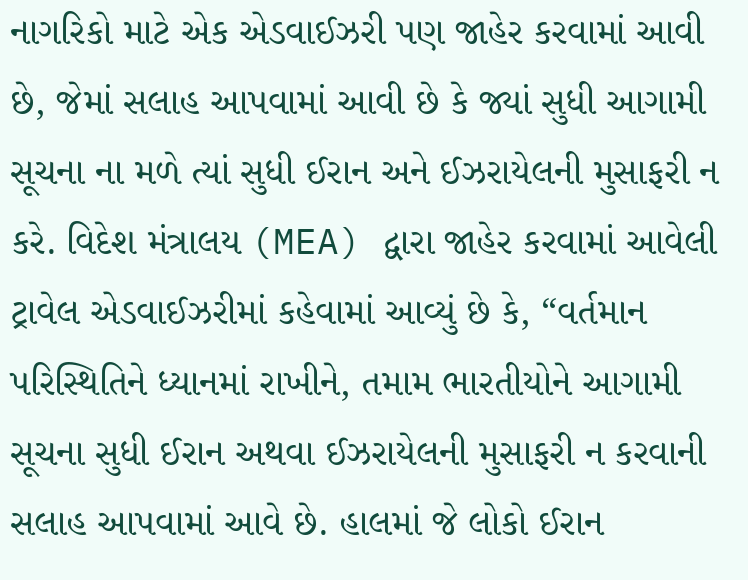નાગરિકો માટે એક એડવાઈઝરી પણ જાહેર કરવામાં આવી છે, જેમાં સલાહ આપવામાં આવી છે કે જ્યાં સુધી આગામી સૂચના ના મળે ત્યાં સુધી ઈરાન અને ઈઝરાયેલની મુસાફરી ન કરે. વિદેશ મંત્રાલય (MEA) દ્વારા જાહેર કરવામાં આવેલી ટ્રાવેલ એડવાઈઝરીમાં કહેવામાં આવ્યું છે કે, “વર્તમાન પરિસ્થિતિને ધ્યાનમાં રાખીને, તમામ ભારતીયોને આગામી સૂચના સુધી ઈરાન અથવા ઈઝરાયેલની મુસાફરી ન કરવાની સલાહ આપવામાં આવે છે. હાલમાં જે લોકો ઈરાન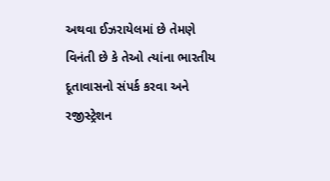અથવા ઈઝરાયેલમાં છે તેમણે વિનંતી છે કે તેઓ ત્યાંના ભારતીય દૂતાવાસનો સંપર્ક કરવા અને રજીસ્ટ્રેશન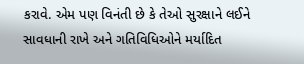કરાવે. એમ પણ વિનંતી છે કે તેઓ સુરક્ષાને લઈને સાવધાની રાખે અને ગતિવિધિઓને મર્યાદિત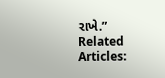રાખે.”
Related Articles: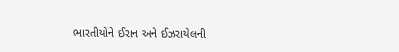ભારતીયોને ઈરાન અને ઈઝરાયેલની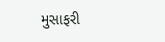મુસાફરી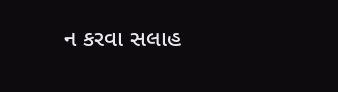ન કરવા સલાહ